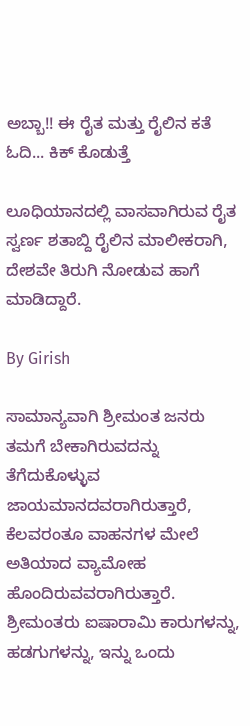ಅಬ್ಬಾ!! ಈ ರೈತ ಮತ್ತು ರೈಲಿನ ಕತೆ ಓದಿ... ಕಿಕ್ ಕೊಡುತ್ತೆ

ಲೂಧಿಯಾನದಲ್ಲಿ ವಾಸವಾಗಿರುವ ರೈತ ಸ್ವರ್ಣ ಶತಾಬ್ದಿ ರೈಲಿನ ಮಾಲೀಕರಾಗಿ, ದೇಶವೇ ತಿರುಗಿ ನೋಡುವ ಹಾಗೆ ಮಾಡಿದ್ದಾರೆ.

By Girish

ಸಾಮಾನ್ಯವಾಗಿ ಶ್ರೀಮಂತ ಜನರು ತಮಗೆ ಬೇಕಾಗಿರುವದನ್ನು ತೆಗೆದುಕೊಳ್ಳುವ ಜಾಯಮಾನದವರಾಗಿರುತ್ತಾರೆ, ಕೆಲವರಂತೂ ವಾಹನಗಳ ಮೇಲೆ ಅತಿಯಾದ ವ್ಯಾಮೋಹ ಹೊಂದಿರುವವರಾಗಿರುತ್ತಾರೆ. ಶ್ರೀಮಂತರು ಐಷಾರಾಮಿ ಕಾರುಗಳನ್ನು, ಹಡಗುಗಳನ್ನು, ಇನ್ನು ಒಂದು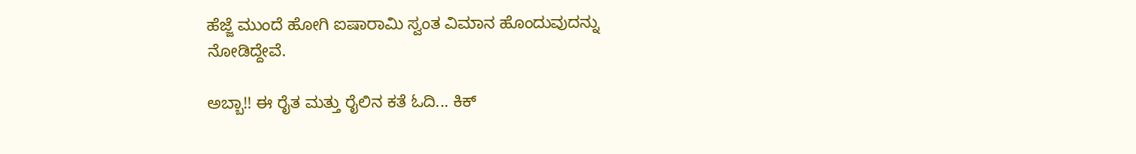ಹೆಜ್ಜೆ ಮುಂದೆ ಹೋಗಿ ಐಷಾರಾಮಿ ಸ್ವಂತ ವಿಮಾನ ಹೊಂದುವುದನ್ನು ನೋಡಿದ್ದೇವೆ.

ಅಬ್ಬಾ!! ಈ ರೈತ ಮತ್ತು ರೈಲಿನ ಕತೆ ಓದಿ... ಕಿಕ್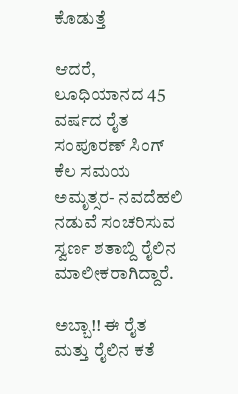ಕೊಡುತ್ತೆ

ಆದರೆ, ಲೂಧಿಯಾನದ 45 ವರ್ಷದ ರೈತ ಸಂಪೂರಣ್ ಸಿಂಗ್ ಕೆಲ ಸಮಯ ಅಮೃತ್ಸರ- ನವದೆಹಲಿ ನಡುವೆ ಸಂಚರಿಸುವ ಸ್ವರ್ಣ ಶತಾಬ್ದಿ ರೈಲಿನ ಮಾಲೀಕರಾಗಿದ್ದಾರೆ.

ಅಬ್ಬಾ!! ಈ ರೈತ ಮತ್ತು ರೈಲಿನ ಕತೆ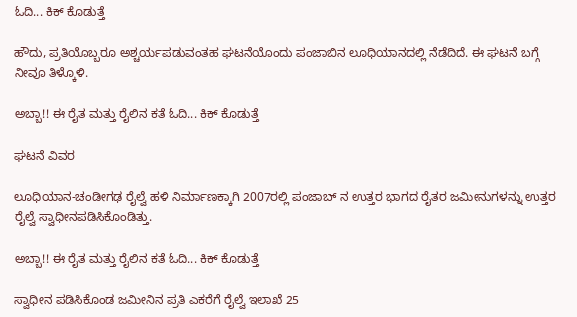ಓದಿ... ಕಿಕ್ ಕೊಡುತ್ತೆ

ಹೌದು, ಪ್ರತಿಯೊಬ್ಬರೂ ಅಶ್ಚರ್ಯಪಡುವಂತಹ ಘಟನೆಯೊಂದು ಪಂಜಾಬಿನ ಲೂಧಿಯಾನದಲ್ಲಿ ನೆಡೆದಿದೆ. ಈ ಘಟನೆ ಬಗ್ಗೆ ನೀವೂ ತಿಳ್ಕೊಳಿ.

ಅಬ್ಬಾ!! ಈ ರೈತ ಮತ್ತು ರೈಲಿನ ಕತೆ ಓದಿ... ಕಿಕ್ ಕೊಡುತ್ತೆ

ಘಟನೆ ವಿವರ

ಲೂಧಿಯಾನ-ಚಂಡೀಗಢ ರೈಲ್ವೆ ಹಳಿ ನಿರ್ಮಾಣಕ್ಕಾಗಿ 2007ರಲ್ಲಿ ಪಂಜಾಬ್ ನ ಉತ್ತರ ಭಾಗದ ರೈತರ ಜಮೀನುಗಳನ್ನು ಉತ್ತರ ರೈಲ್ವೆ ಸ್ವಾಧೀನಪಡಿಸಿಕೊಂಡಿತ್ತು.

ಅಬ್ಬಾ!! ಈ ರೈತ ಮತ್ತು ರೈಲಿನ ಕತೆ ಓದಿ... ಕಿಕ್ ಕೊಡುತ್ತೆ

ಸ್ವಾಧೀನ ಪಡಿಸಿಕೊಂಡ ಜಮೀನಿನ ಪ್ರತಿ ಎಕರೆಗೆ ರೈಲ್ವೆ ಇಲಾಖೆ 25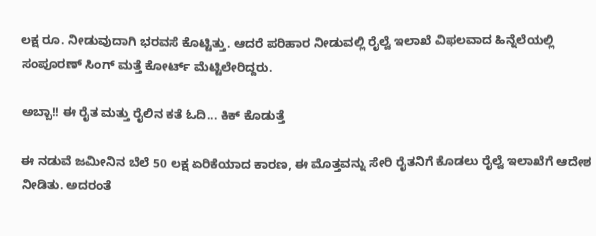ಲಕ್ಷ ರೂ. ನೀಡುವುದಾಗಿ ಭರವಸೆ ಕೊಟ್ಟಿತ್ತು. ಆದರೆ ಪರಿಹಾರ ನೀಡುವಲ್ಲಿ ರೈಲ್ವೆ ಇಲಾಖೆ ವಿಫಲವಾದ ಹಿನ್ನೆಲೆಯಲ್ಲಿ ಸಂಪೂರಣ್ ಸಿಂಗ್ ಮತ್ತೆ ಕೋರ್ಟ್ ಮೆಟ್ಟಿಲೇರಿದ್ದರು.

ಅಬ್ಬಾ!! ಈ ರೈತ ಮತ್ತು ರೈಲಿನ ಕತೆ ಓದಿ... ಕಿಕ್ ಕೊಡುತ್ತೆ

ಈ ನಡುವೆ ಜಮೀನಿನ ಬೆಲೆ 50 ಲಕ್ಷ ಏರಿಕೆಯಾದ ಕಾರಣ, ಈ ಮೊತ್ತವನ್ನು ಸೇರಿ ರೈತನಿಗೆ ಕೊಡಲು ರೈಲ್ವೆ ಇಲಾಖೆಗೆ ಆದೇಶ ನೀಡಿತು. ಅದರಂತೆ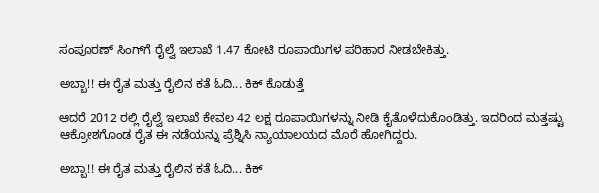ಸಂಪೂರಣ್ ಸಿಂಗ್‌ಗೆ ರೈಲ್ವೆ ಇಲಾಖೆ 1.47 ಕೋಟಿ ರೂಪಾಯಿಗಳ ಪರಿಹಾರ ನೀಡಬೇಕಿತ್ತು.

ಅಬ್ಬಾ!! ಈ ರೈತ ಮತ್ತು ರೈಲಿನ ಕತೆ ಓದಿ... ಕಿಕ್ ಕೊಡುತ್ತೆ

ಆದರೆ 2012 ರಲ್ಲಿ ರೈಲ್ವೆ ಇಲಾಖೆ ಕೇವಲ 42 ಲಕ್ಷ ರೂಪಾಯಿಗಳನ್ನು ನೀಡಿ ಕೈತೊಳೆದುಕೊಂಡಿತ್ತು. ಇದರಿಂದ ಮತ್ತಷ್ಟು ಆಕ್ರೋಶಗೊಂಡ ರೈತ ಈ ನಡೆಯನ್ನು ಪ್ರೆಶ್ನಿಸಿ ನ್ಯಾಯಾಲಯದ ಮೊರೆ ಹೋಗಿದ್ದರು.

ಅಬ್ಬಾ!! ಈ ರೈತ ಮತ್ತು ರೈಲಿನ ಕತೆ ಓದಿ... ಕಿಕ್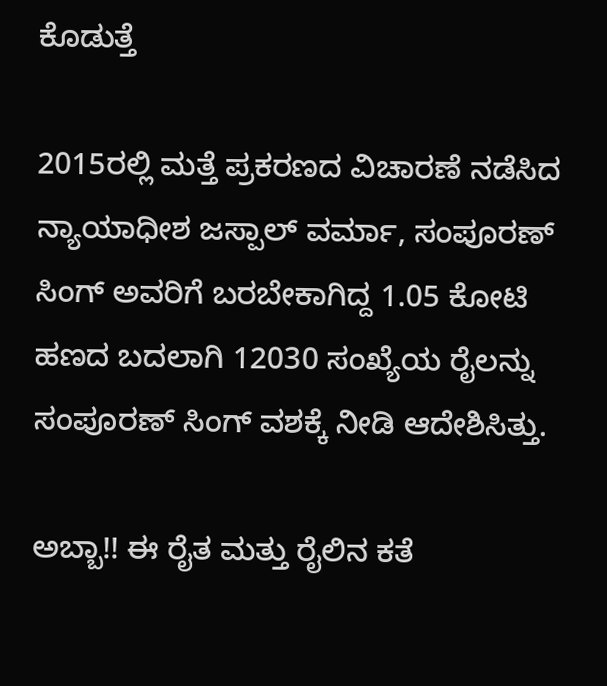ಕೊಡುತ್ತೆ

2015ರಲ್ಲಿ ಮತ್ತೆ ಪ್ರಕರಣದ ವಿಚಾರಣೆ ನಡೆಸಿದ ನ್ಯಾಯಾಧೀಶ ಜಸ್ಪಾಲ್ ವರ್ಮಾ, ಸಂಪೂರಣ್ ಸಿಂಗ್ ಅವರಿಗೆ ಬರಬೇಕಾಗಿದ್ದ 1.05 ಕೋಟಿ ಹಣದ ಬದಲಾಗಿ 12030 ಸಂಖ್ಯೆಯ ರೈಲನ್ನು ಸಂಪೂರಣ್ ಸಿಂಗ್ ವಶಕ್ಕೆ ನೀಡಿ ಆದೇಶಿಸಿತ್ತು.

ಅಬ್ಬಾ!! ಈ ರೈತ ಮತ್ತು ರೈಲಿನ ಕತೆ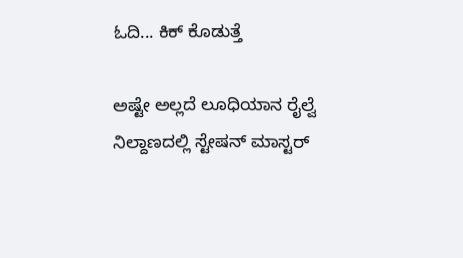ಓದಿ... ಕಿಕ್ ಕೊಡುತ್ತೆ

ಅಷ್ಟೇ ಅಲ್ಲದೆ ಲೂಧಿಯಾನ ರೈಲ್ವೆ ನಿಲ್ದಾಣದಲ್ಲಿ ಸ್ಟೇಷನ್ ಮಾಸ್ಟರ್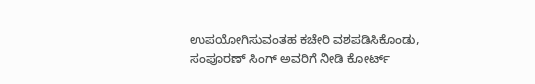ಉಪಯೋಗಿಸುವಂತಹ ಕಚೇರಿ ವಶಪಡಿಸಿಕೊಂಡು, ಸಂಪೂರಣ್ ಸಿಂಗ್ ಅವರಿಗೆ ನೀಡಿ ಕೋರ್ಟ್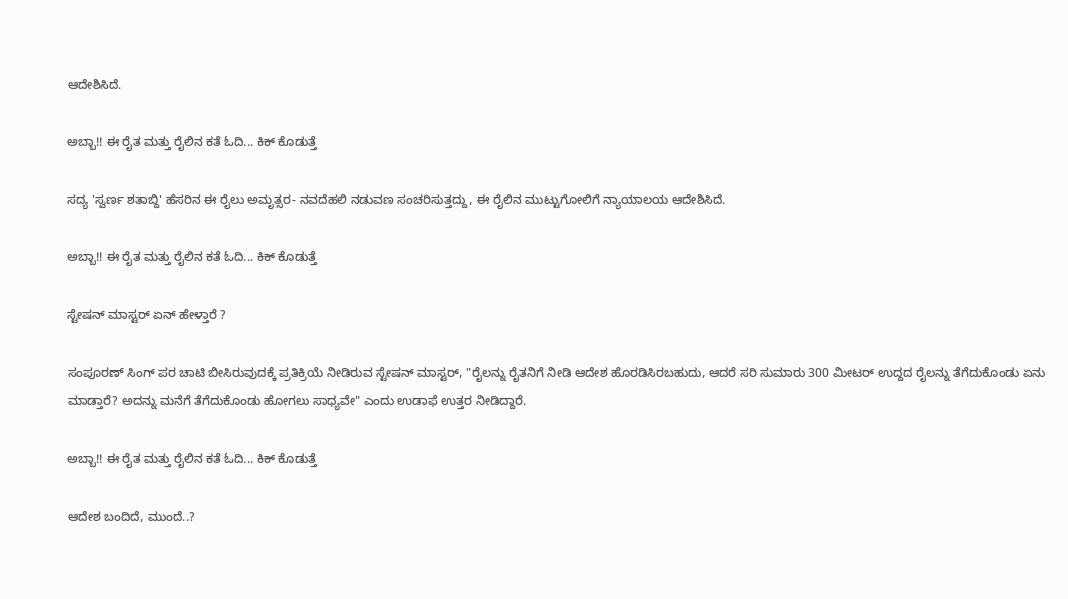ಆದೇಶಿಸಿದೆ.

ಅಬ್ಬಾ!! ಈ ರೈತ ಮತ್ತು ರೈಲಿನ ಕತೆ ಓದಿ... ಕಿಕ್ ಕೊಡುತ್ತೆ

ಸದ್ಯ 'ಸ್ವರ್ಣ ಶತಾಬ್ದಿ' ಹೆಸರಿನ ಈ ರೈಲು ಅಮೃತ್ಸರ- ನವದೆಹಲಿ ನಡುವಣ ಸಂಚರಿಸುತ್ತದ್ದು, ಈ ರೈಲಿನ ಮುಟ್ಟುಗೋಲಿಗೆ ನ್ಯಾಯಾಲಯ ಆದೇಶಿಸಿದೆ.

ಅಬ್ಬಾ!! ಈ ರೈತ ಮತ್ತು ರೈಲಿನ ಕತೆ ಓದಿ... ಕಿಕ್ ಕೊಡುತ್ತೆ

ಸ್ಟೇಷನ್ ಮಾಸ್ಟರ್ ಏನ್ ಹೇಳ್ತಾರೆ ?

ಸಂಪೂರಣ್ ಸಿಂಗ್ ಪರ ಚಾಟಿ ಬೀಸಿರುವುದಕ್ಕೆ ಪ್ರತಿಕ್ರಿಯೆ ನೀಡಿರುವ ಸ್ಟೇಷನ್ ಮಾಸ್ಟರ್, "ರೈಲನ್ನು ರೈತನಿಗೆ ನೀಡಿ ಆದೇಶ ಹೊರಡಿಸಿರಬಹುದು, ಆದರೆ ಸರಿ ಸುಮಾರು 300 ಮೀಟರ್‌ ಉದ್ದದ ರೈಲನ್ನು ತೆಗೆದುಕೊಂಡು ಏನು ಮಾಡ್ತಾರೆ? ಅದನ್ನು ಮನೆಗೆ ತೆಗೆದುಕೊಂಡು ಹೋಗಲು ಸಾಧ್ಯವೇ" ಎಂದು ಉಡಾಫೆ ಉತ್ತರ ನೀಡಿದ್ದಾರೆ.

ಅಬ್ಬಾ!! ಈ ರೈತ ಮತ್ತು ರೈಲಿನ ಕತೆ ಓದಿ... ಕಿಕ್ ಕೊಡುತ್ತೆ

ಆದೇಶ ಬಂದಿದೆ, ಮುಂದೆ..?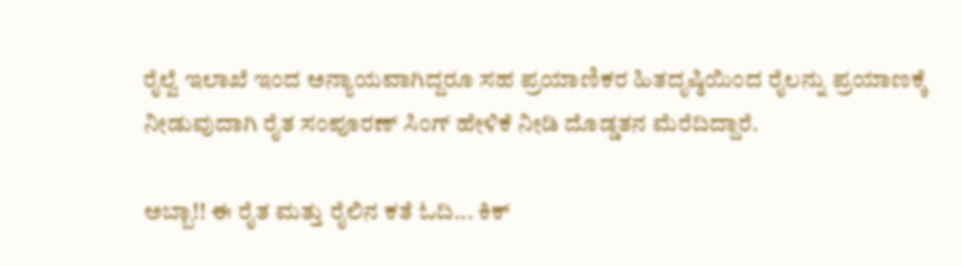ರೈಲ್ವೆ ಇಲಾಖೆ ಇಂದ ಅನ್ಯಾಯವಾಗಿದ್ದರೂ ಸಹ ಪ್ರಯಾಣಿಕರ ಹಿತದೃಷ್ಠಿಯಿಂದ ರೈಲನ್ನು ಪ್ರಯಾಣಕ್ಕೆ ನೀಡುವುದಾಗಿ ರೈತ ಸಂಪೂರಣ್ ಸಿಂಗ್ ಹೇಳಿಕೆ ನೀಡಿ ದೊಡ್ಡತನ ಮೆರೆದಿದ್ದಾರೆ.

ಅಬ್ಬಾ!! ಈ ರೈತ ಮತ್ತು ರೈಲಿನ ಕತೆ ಓದಿ... ಕಿಕ್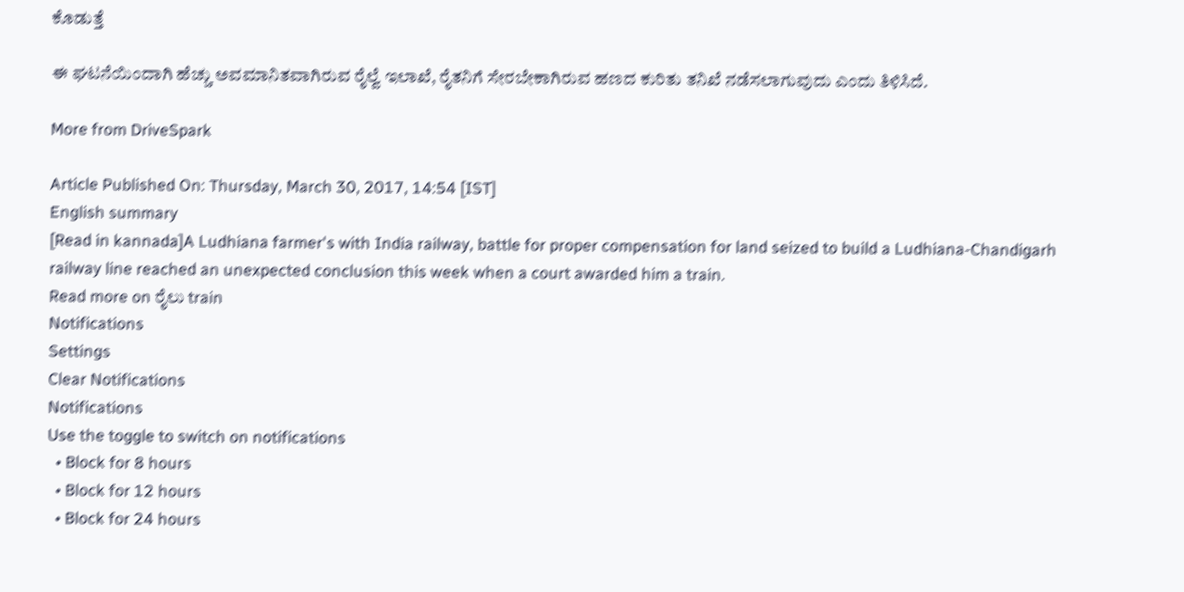ಕೊಡುತ್ತೆ

ಈ ಘಟನೆಯಿಂದಾಗಿ ಹೆಚ್ಚು ಅವಮಾನಿತವಾಗಿರುವ ರೈಲ್ವೆ ಇಲಾಖೆ, ರೈತನಿಗೆ ಸೇರಬೇಕಾಗಿರುವ ಹಣದ ಕುರಿತು ತನಿಖೆ ನಡೆಸಲಾಗುವುದು ಎಂದು ತಿಳಿಸಿದೆ.

More from DriveSpark

Article Published On: Thursday, March 30, 2017, 14:54 [IST]
English summary
[Read in kannada]A Ludhiana farmer's with India railway, battle for proper compensation for land seized to build a Ludhiana-Chandigarh railway line reached an unexpected conclusion this week when a court awarded him a train.
Read more on ರೈಲು train
Notifications
Settings
Clear Notifications
Notifications
Use the toggle to switch on notifications
  • Block for 8 hours
  • Block for 12 hours
  • Block for 24 hours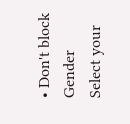• Don't block
Gender
Select your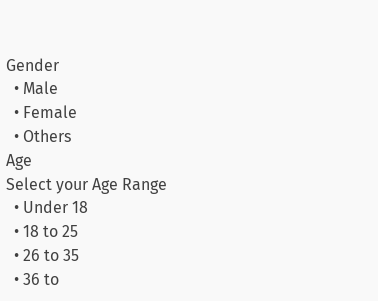Gender
  • Male
  • Female
  • Others
Age
Select your Age Range
  • Under 18
  • 18 to 25
  • 26 to 35
  • 36 to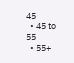45
  • 45 to 55
  • 55+